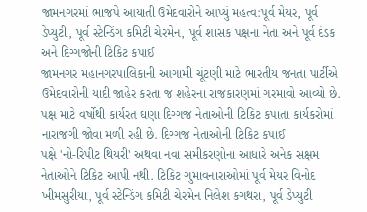જામનગરમાં ભાજપે આયાતી ઉમેદવારોને આપ્યું મહત્વ:પૂર્વ મેયર, પૂર્વ ડેપ્યુટી, પૂર્વ સ્ટેન્ડિંગ કમિટી ચેરમેન, પૂર્વ શાસક પક્ષના નેતા અને પૂર્વ દંડક અને દિગ્ગજોની ટિકિટ કપાઈ
જામનગર મહાનગરપાલિકાની આગામી ચૂંટણી માટે ભારતીય જનતા પાર્ટીએ ઉમેદવારોની યાદી જાહેર કરતા જ શહેરના રાજકારણમાં ગરમાવો આવ્યો છે. પક્ષ માટે વર્ષોથી કાર્યરત ઘણા દિગ્ગજ નેતાઓની ટિકિટ કપાતા કાર્યકરોમાં નારાજગી જોવા મળી રહી છે. દિગ્ગજ નેતાઓની ટિકિટ કપાઈ
પક્ષે 'નો-રિપીટ થિયરી' અથવા નવા સમીકરણોના આધારે અનેક સક્ષમ નેતાઓને ટિકિટ આપી નથી. ટિકિટ ગુમાવનારાઓમાં પૂર્વ મેયર વિનોદ ખીમસુરીયા, પૂર્વ સ્ટેન્ડિંગ કમિટી ચેરમેન નિલેશ કગથરા, પૂર્વ ડેપ્યુટી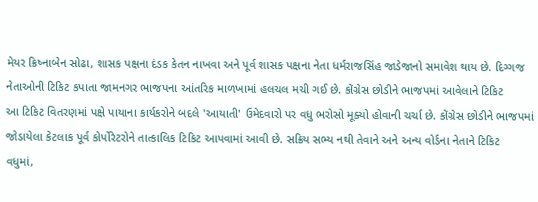મેયર ક્રિષ્નાબેન સોઢા, શાસક પક્ષના દંડક કેતન નાખવા અને પૂર્વ શાસક પક્ષના નેતા ધર્મરાજસિંહ જાડેજાનો સમાવેશ થાય છે. દિગ્ગજ નેતાઓની ટિકિટ કપાતા જામનગર ભાજપના આંતરિક માળખામાં હલચલ મચી ગઈ છે. કોંગ્રેસ છોડીને ભાજપમાં આવેલાને ટિકિટ
આ ટિકિટ વિતરણમાં પક્ષે પાયાના કાર્યકરોને બદલે 'આયાતી' ઉમેદવારો પર વધુ ભરોસો મૂક્યો હોવાની ચર્ચા છે. કોંગ્રેસ છોડીને ભાજપમાં જોડાયેલા કેટલાક પૂર્વ કોર્પોરેટરોને તાત્કાલિક ટિકિટ આપવામાં આવી છે. સક્રિય સભ્ય નથી તેવાને અને અન્ય વોર્ડના નેતાને ટિકિટ
વધુમાં,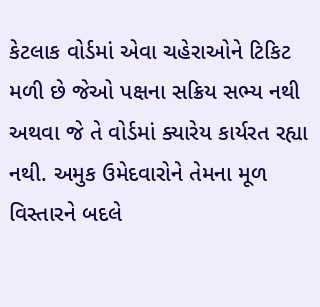કેટલાક વોર્ડમાં એવા ચહેરાઓને ટિકિટ મળી છે જેઓ પક્ષના સક્રિય સભ્ય નથી અથવા જે તે વોર્ડમાં ક્યારેય કાર્યરત રહ્યા નથી. અમુક ઉમેદવારોને તેમના મૂળ વિસ્તારને બદલે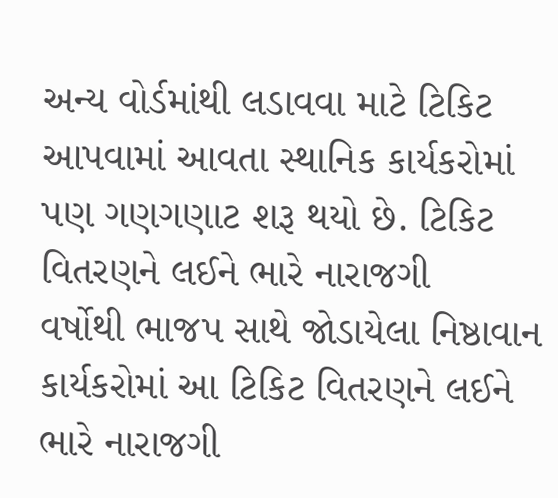અન્ય વોર્ડમાંથી લડાવવા માટે ટિકિટ આપવામાં આવતા સ્થાનિક કાર્યકરોમાં પણ ગણગણાટ શરૂ થયો છે. ટિકિટ વિતરણને લઈને ભારે નારાજગી
વર્ષોથી ભાજપ સાથે જોડાયેલા નિષ્ઠાવાન કાર્યકરોમાં આ ટિકિટ વિતરણને લઈને ભારે નારાજગી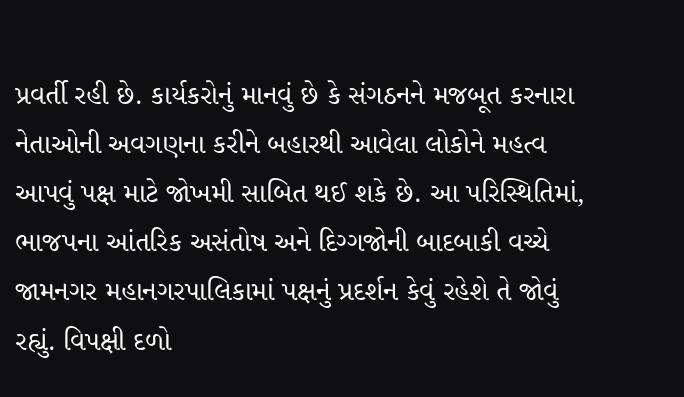પ્રવર્તી રહી છે. કાર્યકરોનું માનવું છે કે સંગઠનને મજબૂત કરનારા નેતાઓની અવગણના કરીને બહારથી આવેલા લોકોને મહત્વ આપવું પક્ષ માટે જોખમી સાબિત થઈ શકે છે. આ પરિસ્થિતિમાં, ભાજપના આંતરિક અસંતોષ અને દિગ્ગજોની બાદબાકી વચ્ચે જામનગર મહાનગરપાલિકામાં પક્ષનું પ્રદર્શન કેવું રહેશે તે જોવું રહ્યું. વિપક્ષી દળો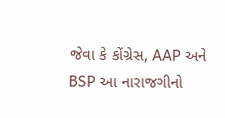જેવા કે કોંગ્રેસ, AAP અને BSP આ નારાજગીનો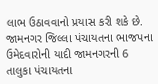લાભ ઉઠાવવાનો પ્રયાસ કરી શકે છે. જામનગર જિલ્લા પંચાયતના ભાજપના ઉમેદવારોની યાદી જામનગરની 6 તાલુકા પંચાયતના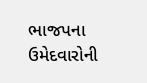ભાજપના ઉમેદવારોની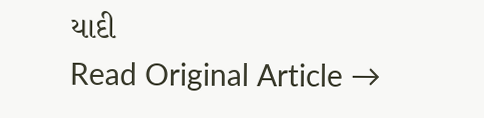યાદી
Read Original Article →